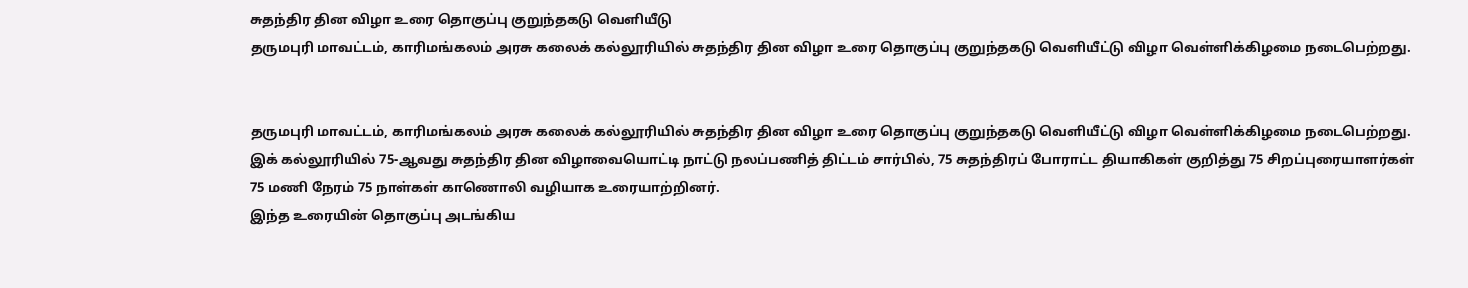சுதந்திர தின விழா உரை தொகுப்பு குறுந்தகடு வெளியீடு
தருமபுரி மாவட்டம், காரிமங்கலம் அரசு கலைக் கல்லூரியில் சுதந்திர தின விழா உரை தொகுப்பு குறுந்தகடு வெளியீட்டு விழா வெள்ளிக்கிழமை நடைபெற்றது.


தருமபுரி மாவட்டம், காரிமங்கலம் அரசு கலைக் கல்லூரியில் சுதந்திர தின விழா உரை தொகுப்பு குறுந்தகடு வெளியீட்டு விழா வெள்ளிக்கிழமை நடைபெற்றது.
இக் கல்லூரியில் 75-ஆவது சுதந்திர தின விழாவையொட்டி நாட்டு நலப்பணித் திட்டம் சார்பில், 75 சுதந்திரப் போராட்ட தியாகிகள் குறித்து 75 சிறப்புரையாளர்கள் 75 மணி நேரம் 75 நாள்கள் காணொலி வழியாக உரையாற்றினர்.
இந்த உரையின் தொகுப்பு அடங்கிய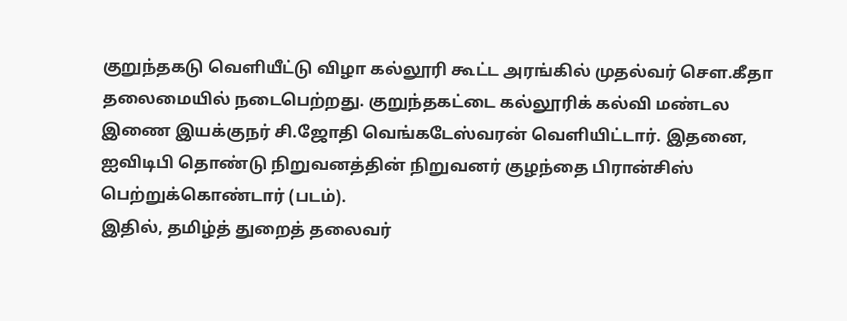குறுந்தகடு வெளியீட்டு விழா கல்லூரி கூட்ட அரங்கில் முதல்வர் செள.கீதா தலைமையில் நடைபெற்றது. குறுந்தகட்டை கல்லூரிக் கல்வி மண்டல இணை இயக்குநர் சி.ஜோதி வெங்கடேஸ்வரன் வெளியிட்டார். இதனை, ஐவிடிபி தொண்டு நிறுவனத்தின் நிறுவனர் குழந்தை பிரான்சிஸ் பெற்றுக்கொண்டார் (படம்).
இதில், தமிழ்த் துறைத் தலைவர்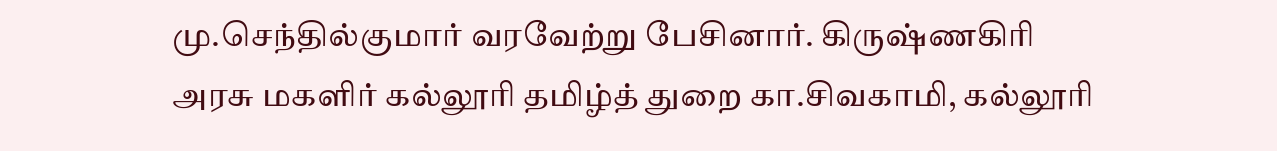மு.செந்தில்குமார் வரவேற்று பேசினார். கிருஷ்ணகிரி அரசு மகளிர் கல்லூரி தமிழ்த் துறை கா.சிவகாமி, கல்லூரி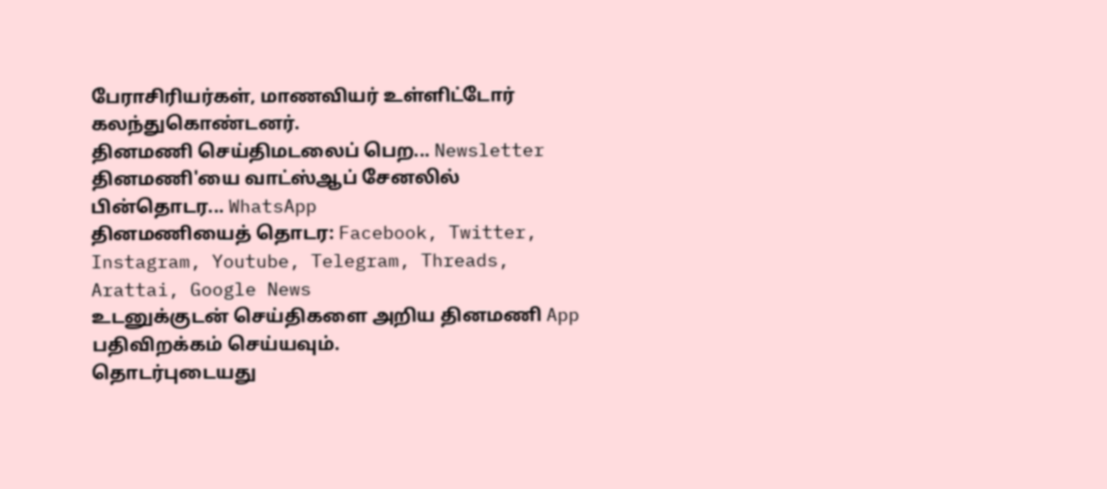பேராசிரியர்கள், மாணவியர் உள்ளிட்டோர் கலந்துகொண்டனர்.
தினமணி செய்திமடலைப் பெற... Newsletter
தினமணி'யை வாட்ஸ்ஆப் சேனலில் பின்தொடர... WhatsApp
தினமணியைத் தொடர: Facebook, Twitter, Instagram, Youtube, Telegram, Threads, Arattai, Google News
உடனுக்குடன் செய்திகளை அறிய தினமணி App பதிவிறக்கம் செய்யவும்.
தொடர்புடையது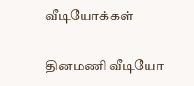வீடியோக்கள்

தினமணி வீடியோ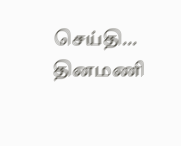செய்தி...
தினமணி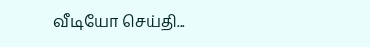வீடியோ செய்தி...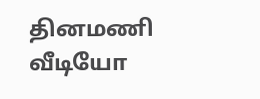தினமணி வீடியோ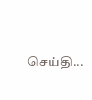செய்தி...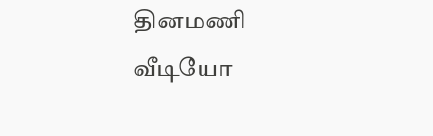தினமணி வீடியோ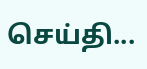செய்தி...